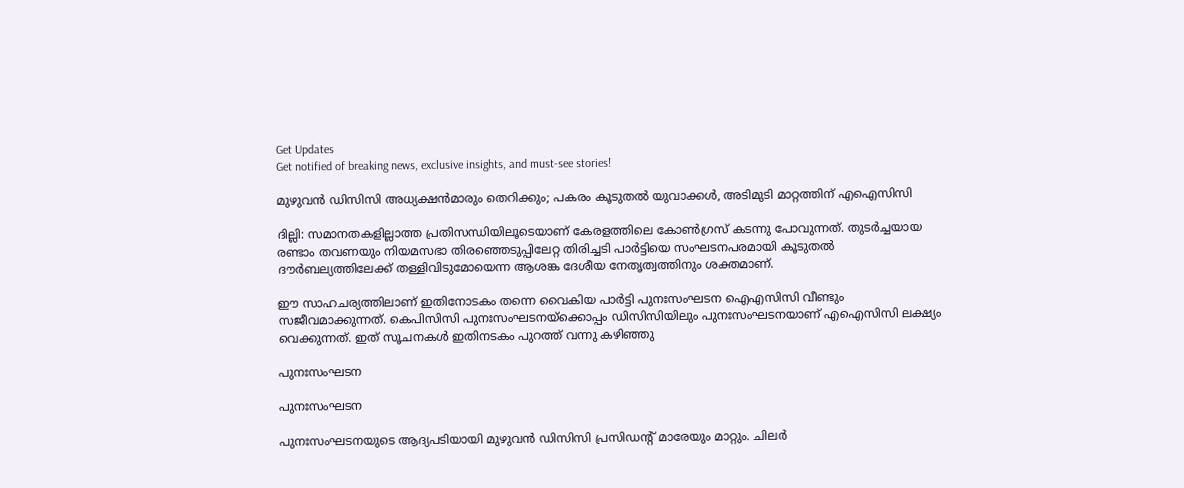Get Updates
Get notified of breaking news, exclusive insights, and must-see stories!

മുഴുവന്‍ ഡിസിസി അധ്യക്ഷന്‍മാരും തെറിക്കും; പകരം കൂടുതല്‍ യുവാക്കള്‍, അടിമുടി മാറ്റത്തിന് എഐസിസി

ദില്ലി: സമാനതകളില്ലാത്ത പ്രതിസന്ധിയിലൂടെയാണ് കേരളത്തിലെ കോണ്‍ഗ്രസ് കടന്നു പോവുന്നത്. തുടര്‍ച്ചയായ രണ്ടാം തവണയും നിയമസഭാ തിരഞ്ഞെടുപ്പിലേറ്റ തിരിച്ചടി പാര്‍ട്ടിയെ സംഘടനപരമായി കൂടുതല്‍ ദൗര്‍ബല്യത്തിലേക്ക് തള്ളിവിടുമോയെന്ന ആശങ്ക ദേശീയ നേതൃത്വത്തിനും ശക്തമാണ്.

ഈ സാഹചര്യത്തിലാണ് ഇതിനോടകം തന്നെ വൈകിയ പാര്‍ട്ടി പുനഃസംഘടന ഐഎസിസി വീണ്ടും സജീവമാക്കുന്നത്. കെപിസിസി പുനഃസംഘടനയ്ക്കൊപ്പം ഡിസിസിയിലും പുനഃസംഘടനയാണ് എഐസിസി ലക്ഷ്യം വെക്കുന്നത്. ഇത് സൂചനകള്‍ ഇതിനടകം പുറത്ത് വന്നു കഴിഞ്ഞു

പുനഃസംഘടന

പുനഃസംഘടന

പുനഃസംഘടനയുടെ ആദ്യപടിയായി മുഴുവന്‍ ഡിസിസി പ്രസിഡന്‍റ് മാരേയും മാറ്റും. ചിലര്‍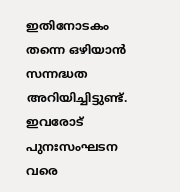ഇതിനോടകം തന്നെ ഒഴിയാന്‍ സന്നദ്ധത അറിയിച്ചിട്ടുണ്ട്. ഇവരോട് പുനഃസംഘടന വരെ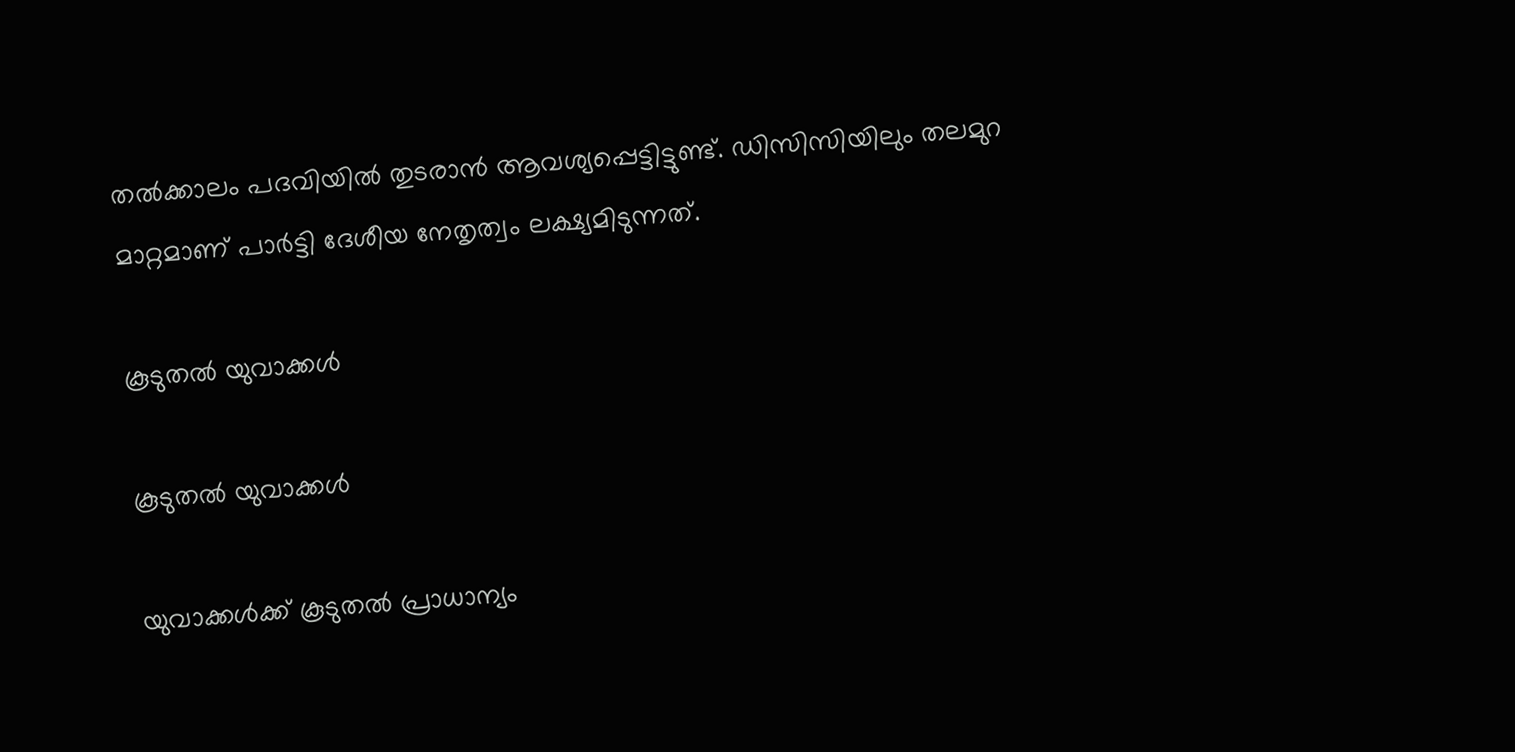തല്‍ക്കാലം പദവിയില്‍ തുടരാന്‍ ആവശ്യപ്പെട്ടിട്ടുണ്ട്. ഡിസിസിയിലും തലമുറ മാറ്റമാണ് പാര്‍ട്ടി ദേശീയ നേതൃത്വം ലക്ഷ്യമിടുന്നത്.

കൂടുതല്‍ യുവാക്കള്‍

കൂടുതല്‍ യുവാക്കള്‍

യുവാക്കള്‍ക്ക് കൂടുതല്‍ പ്രാധാന്യം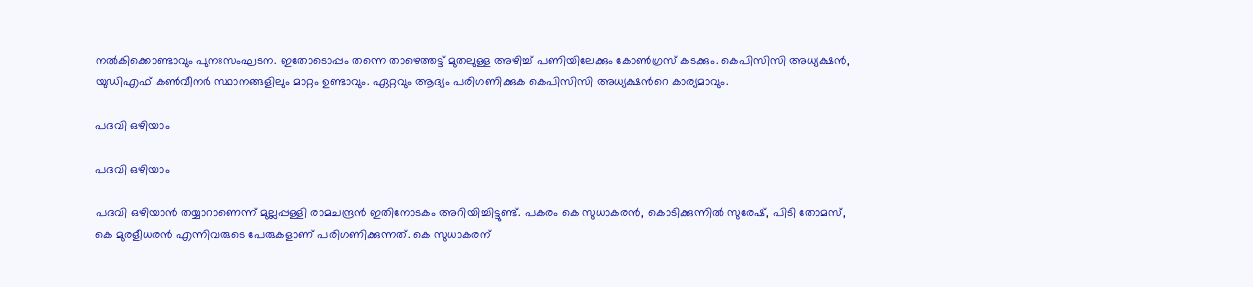നല്‍കിക്കൊണ്ടാവും പുനഃസംഘടന. ഇതോടൊപ്പം തന്നെ താഴെത്തട്ട് മുതലുള്ള അഴിച്ച് പണിയിലേക്കും കോണ്‍ഗ്രസ് കടക്കും. കെപിസിസി അധ്യക്ഷന്‍, യുഡിഎഫ് കണ്‍വീനര്‍ സ്ഥാനങ്ങളിലും മാറ്റം ഉണ്ടാവും. ഏറ്റവും ആദ്യം പരിഗണിക്കുക കെപിസിസി അധ്യക്ഷന്‍റെ കാര്യമാവും.

പദവി ഒഴിയാം

പദവി ഒഴിയാം

പദവി ഒഴിയാന്‍ തയ്യാറാണെന്ന് മുല്ലപ്പള്ളി രാമചന്ദ്രന്‍ ഇതിനോടകം അറിയിച്ചിട്ടുണ്ട്. പകരം കെ സുധാകരന്‍, കൊടിക്കുന്നില്‍ സുരേഷ്, പിടി തോമസ്, കെ മുരളീധരന്‍ എന്നിവരുടെ പേരുകളാണ് പരിഗണിക്കുന്നത്. കെ സുധാകരന്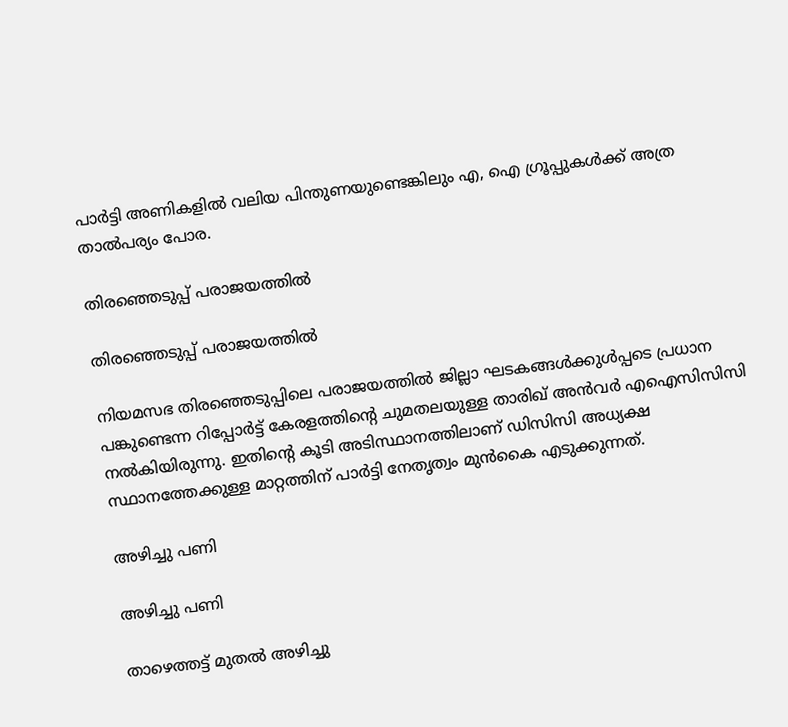പാര്‍ട്ടി അണികളില്‍ വലിയ പിന്തുണയുണ്ടെങ്കിലും എ, ഐ ഗ്രൂപ്പുകള്‍ക്ക് അത്ര താല്‍പര്യം പോര.

തിരഞ്ഞെടുപ്പ് പരാജയത്തില്‍

തിരഞ്ഞെടുപ്പ് പരാജയത്തില്‍

നിയമസഭ തിരഞ്ഞെടുപ്പിലെ പരാജയത്തില്‍ ജില്ലാ ഘടകങ്ങള്‍ക്കുള്‍പ്പടെ പ്രധാന പങ്കുണ്ടെന്ന റിപ്പോര്‍ട്ട് കേരളത്തിന്‍റെ ചുമതലയുള്ള താരിഖ് അന്‍വര്‍ എഐസിസിസി നല്‍കിയിരുന്നു. ഇതിന്‍റെ കൂടി അടിസ്ഥാനത്തിലാണ് ഡിസിസി അധ്യക്ഷ സ്ഥാനത്തേക്കുള്ള മാറ്റത്തിന് പാര്‍ട്ടി നേതൃത്വം മുന്‍കൈ എടുക്കുന്നത്.

അഴിച്ചു പണി

അഴിച്ചു പണി

താഴെത്തട്ട് മുതല്‍ അഴിച്ചു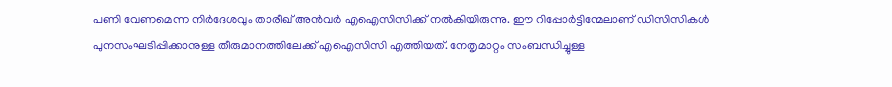പണി വേണമെന്ന നിര്‍ദേശവും താരീഖ് അന്‍വര്‍ എഐസിസിക്ക് നല്‍കിയിരുന്നു. ഈ റിപ്പോർട്ടിന്മേലാണ് ഡിസിസികൾ പുനസംഘടിപ്പിക്കാനുള്ള തീരുമാനത്തിലേക്ക് എഐസിസി എത്തിയത്. നേതൃമാറ്റം സംബന്ധിച്ചുള്ള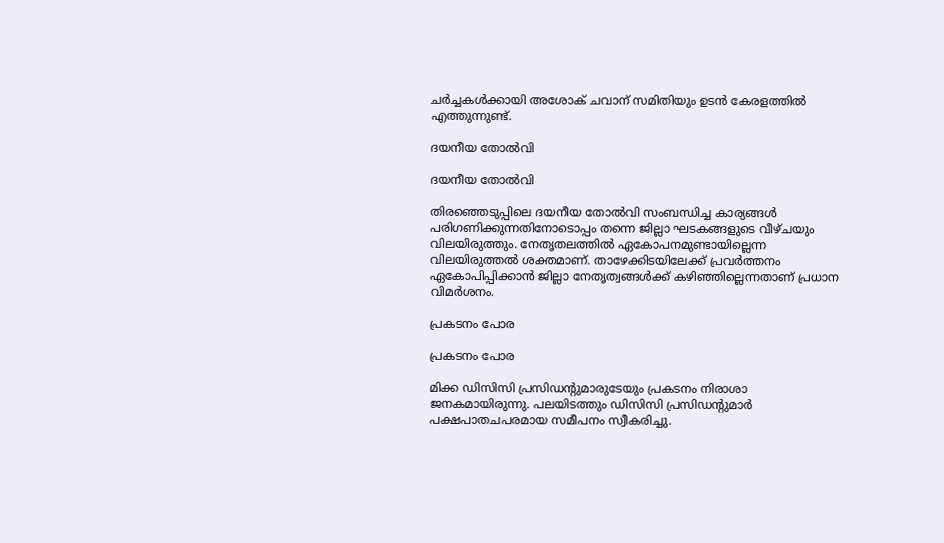ചര്‍ച്ചകള്‍ക്കായി അശോക് ചവാന‍് സമിതിയും ഉടന്‍ കേരളത്തില്‍ എത്തുന്നുണ്ട്.

ദയനീയ തോല്‍വി

ദയനീയ തോല്‍വി

തിരഞ്ഞെടുപ്പിലെ ദയനീയ തോല്‍വി സംബന്ധിച്ച കാര്യങ്ങള്‍ പരിഗണിക്കുന്നതിനോടൊപ്പം തന്നെ ജില്ലാ ഘടകങ്ങളുടെ വീഴ്ചയും വിലയിരുത്തും. നേതൃതലത്തില്‍ ഏകോപനമുണ്ടായില്ലെന്ന വിലയിരുത്തല്‍ ശക്തമാണ്. താഴേക്കിടയിലേക്ക് പ്രവര്‍ത്തനം ഏകോപിപ്പിക്കാന്‍ ജില്ലാ നേതൃത്വങ്ങള്‍ക്ക് കഴിഞ്ഞില്ലെന്നതാണ് പ്രധാന വിമര്‍ശനം.

പ്രകടനം പോര

പ്രകടനം പോര

മിക്ക ഡിസിസി പ്രസിഡന്‍റുമാരുടേയും പ്രകടനം നിരാശാ ജനകമായിരുന്നു. പലയിടത്തും ഡിസിസി പ്രസിഡന്റുമാർ പക്ഷപാതചപരമായ സമീപനം സ്വീകരിച്ചു.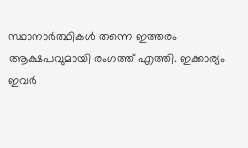സ്ഥാനാര്‍ത്ഥികള്‍ തന്നെ ഇത്തരം ആക്ഷപവുമായി രംഗത്ത് എത്തി. ഇക്കാര്യം ഇവര്‍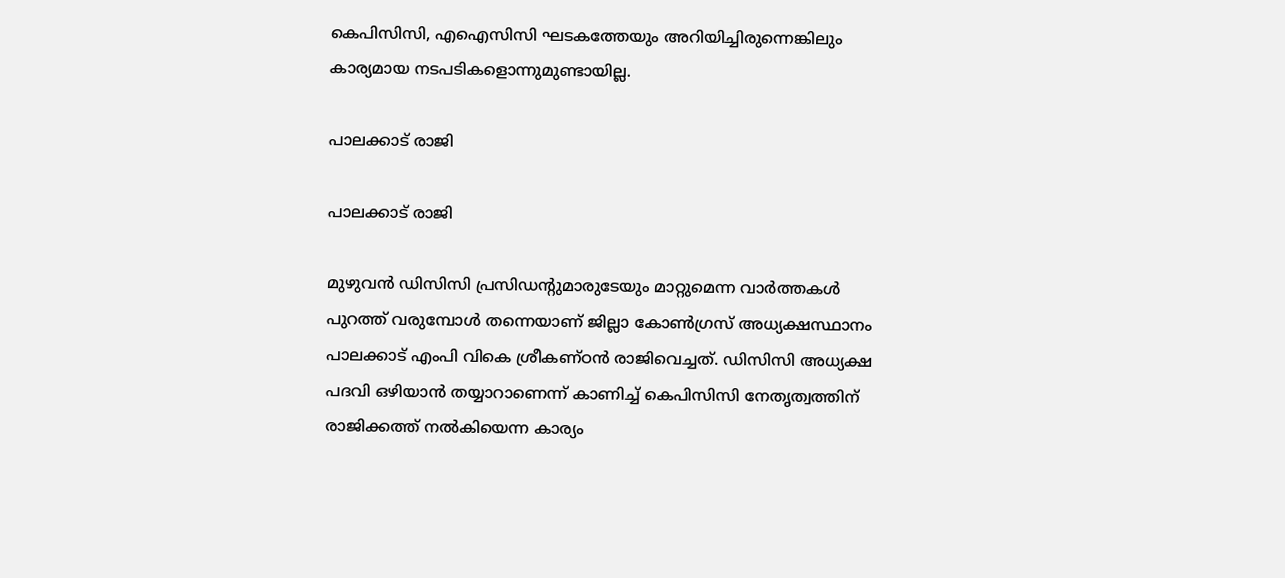കെപിസിസി, എഐസിസി ഘടകത്തേയും അറിയിച്ചിരുന്നെങ്കിലും കാര്യമായ നടപടികളൊന്നുമുണ്ടായില്ല.

പാലക്കാട് രാജി

പാലക്കാട് രാജി

മുഴുവന്‍ ഡിസിസി പ്രസിഡന്‍റുമാരുടേയും മാറ്റുമെന്ന വാര്‍ത്തകള്‍ പുറത്ത് വരുമ്പോള്‍ തന്നെയാണ് ജില്ലാ കോണ്‍ഗ്രസ് അധ്യക്ഷസ്ഥാനം പാലക്കാട് എംപി വികെ ശ്രീകണ്ഠന്‍ രാജിവെച്ചത്. ഡിസിസി അധ്യക്ഷ പദവി ഒഴിയാന്‍ തയ്യാറാണെന്ന് കാണിച്ച് കെപിസിസി നേതൃത്വത്തിന് രാജിക്കത്ത് നല്‍കിയെന്ന കാര്യം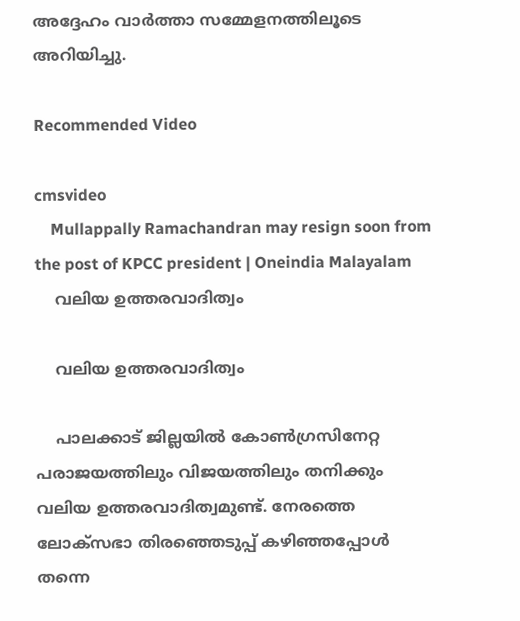അദ്ദേഹം വാര്‍ത്താ സമ്മേളനത്തിലൂടെ അറിയിച്ചു.

Recommended Video

cmsvideo
    Mullappally Ramachandran may resign soon from the post of KPCC president | Oneindia Malayalam
    വലിയ ഉത്തരവാദിത്വം

    വലിയ ഉത്തരവാദിത്വം

    പാലക്കാട് ജില്ലയില്‍ കോണ്‍ഗ്രസിനേറ്റ പരാജയത്തിലും വിജയത്തിലും തനിക്കും വലിയ ഉത്തരവാദിത്വമുണ്ട്. നേരത്തെ ലോക്സഭാ തിരഞ്ഞെടുപ്പ് കഴിഞ്ഞപ്പോള്‍ തന്നെ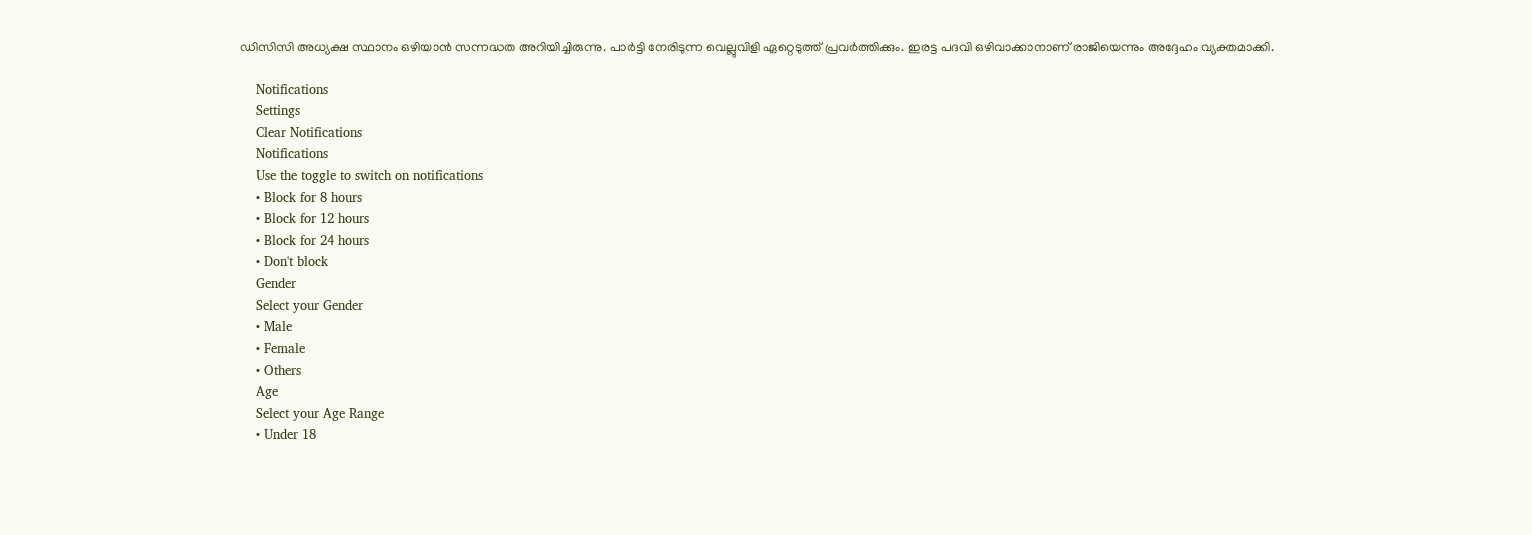ഡിസിസി അധ്യക്ഷ സ്ഥാനം ഒഴിയാന്‍ സന്നദ്ധത അറിയിച്ചിരുന്നു. പാര്‍ട്ടി നേരിടുന്ന വെല്ലുവിളി ഏറ്റെടുത്ത് പ്രവര്‍ത്തിക്കും. ഇരട്ട പദവി ഒഴിവാക്കാനാണ് രാജിയെന്നും അദ്ദേഹം വ്യക്തമാക്കി.

    Notifications
    Settings
    Clear Notifications
    Notifications
    Use the toggle to switch on notifications
    • Block for 8 hours
    • Block for 12 hours
    • Block for 24 hours
    • Don't block
    Gender
    Select your Gender
    • Male
    • Female
    • Others
    Age
    Select your Age Range
    • Under 18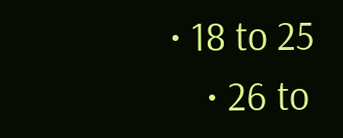• 18 to 25
    • 26 to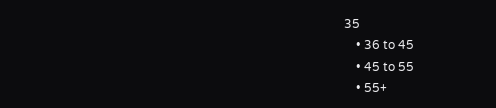35
    • 36 to 45
    • 45 to 55
    • 55+